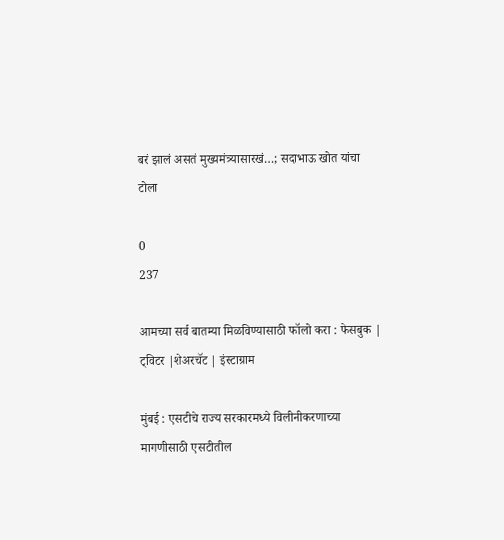बरं झालं असतं मुख्यमंत्र्यासारखं…; सदाभाऊ खोत यांचा टोला

0
237

आमच्या सर्व बातम्या मिळविण्यासाठी फॉलो करा : फेसबुक | ट्विटर |शेअरचॅट | इंस्टाग्राम

मुंबई : एसटीचे राज्य सरकारमध्ये विलीनीकरणाच्या मागणीसाठी एसटीतील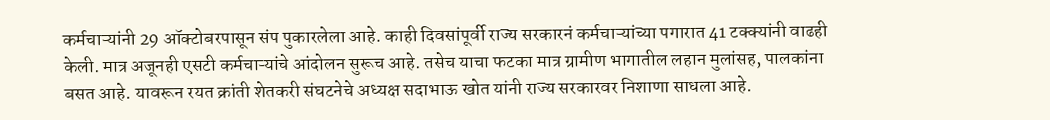कर्मचाऱ्यांनी 29 ऑक्टोबरपासून संप पुकारलेला आहे. काही दिवसांपूर्वी राज्य सरकारनं कर्मचाऱ्यांच्या पगारात 41 टक्क्यांनी वाढही केली. मात्र अजूनही एसटी कर्मचाऱ्यांचे आंदोलन सुरूच आहे. तसेच याचा फटका मात्र ग्रामीण भागातील लहान मुलांसह, पालकांना बसत आहे. यावरून रयत क्रांती शेतकरी संघटनेचे अध्यक्ष सदाभाऊ खोत यांनी राज्य सरकारवर निशाणा साधला आहे.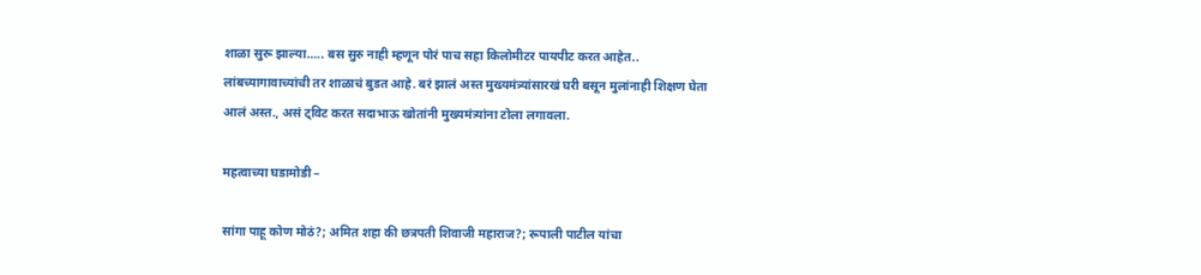शाळा सुरू झाल्या….. बस सुरु नाही म्हणून पोरं पाच सहा किलोमीटर पायपीट करत आहेत.. लांबच्यागावाच्यांची तर शाळाचं बुडत आहे. बरं झालं अस्त मुख्यमंत्र्यांसारखं घरी बसून मुलांनाही शिक्षण घेता आलं अस्त., असं ट्विट करत सदाभाऊ खोतांनी मुख्यमंत्र्यांना टोला लगावला.

महत्वाच्या घडामोडी –

सांगा पाहू कोण मोठं?; अमित शहा की छत्रपती शिवाजी महाराज?; रूपाली पाटील यांचा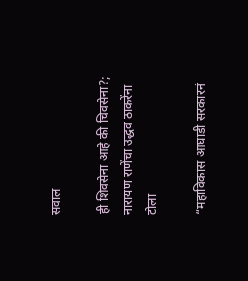सवाल

ही शिवसेना आहे की चिवसेना?; नारायण राणेंचा उद्धव ठाकरेंना टोला

“महाविकास आघाडी सरकारनं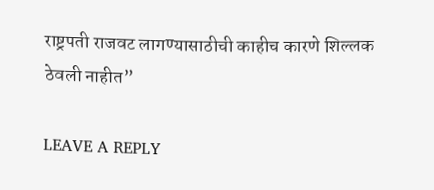राष्ट्रपती राजवट लागण्यासाठीची काहीच कारणे शिल्लक ठेवली नाहीत”

LEAVE A REPLY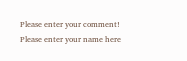Please enter your comment!
Please enter your name here